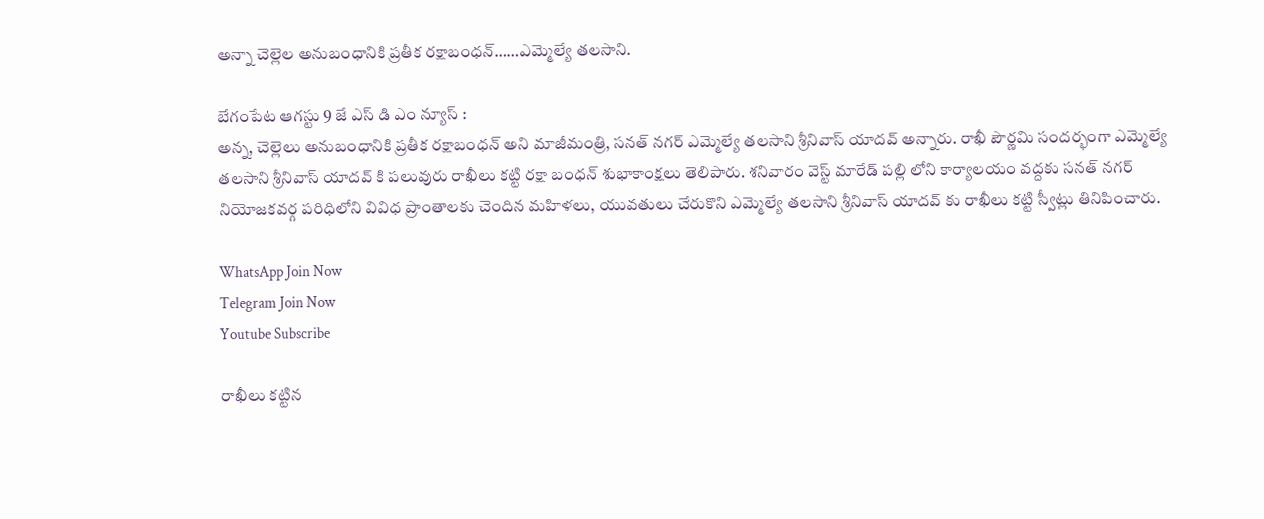అన్నా చెల్లెల అనుబంధానికి ప్రతీక రక్షాబంధన్……ఎమ్మెల్యే తలసాని.

బేగంపేట ఆగస్టు 9 జే ఎస్ డి ఎం న్యూస్ :
అన్న, చెల్లెలు అనుబంధానికి ప్రతీక రక్షాబంధన్ అని మాజీమంత్రి, సనత్ నగర్ ఎమ్మెల్యే తలసాని శ్రీనివాస్ యాదవ్ అన్నారు. రాఖీ పౌర్ణమి సందర్భంగా ఎమ్మెల్యే తలసాని శ్రీనివాస్ యాదవ్ కి పలువురు రాఖీలు కట్టి రక్షా బంధన్ శుభాకాంక్షలు తెలిపారు. శనివారం వెస్ట్ మారేడ్ పల్లి లోని కార్యాలయం వద్దకు సనత్ నగర్ నియోజకవర్గ పరిధిలోని వివిధ ప్రాంతాలకు చెందిన మహిళలు, యువతులు చేరుకొని ఎమ్మెల్యే తలసాని శ్రీనివాస్ యాదవ్ కు రాఖీలు కట్టి స్వీట్లు తినిపించారు.

WhatsApp Join Now
Telegram Join Now
Youtube Subscribe

రాఖీలు కట్టిన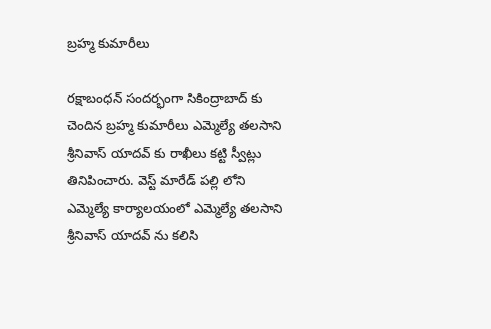బ్రహ్మ కుమారీలు

రక్షాబంధన్ సందర్భంగా సికింద్రాబాద్ కు చెందిన బ్రహ్మ కుమారీలు ఎమ్మెల్యే తలసాని శ్రీనివాస్ యాదవ్ కు రాఖీలు కట్టి స్వీట్లు తినిపించారు. వెస్ట్ మారేడ్ పల్లి లోని ఎమ్మెల్యే కార్యాలయంలో ఎమ్మెల్యే తలసాని శ్రీనివాస్ యాదవ్ ను కలిసి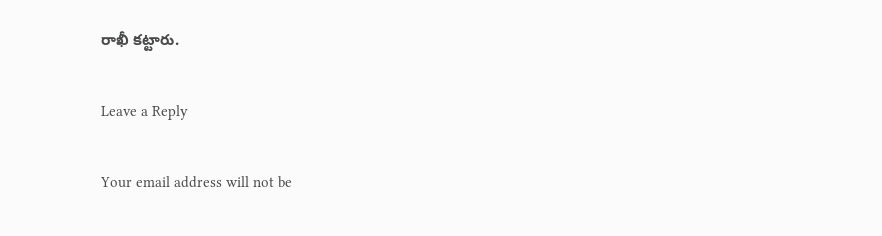రాఖీ కట్టారు.

Leave a Reply

Your email address will not be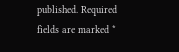published. Required fields are marked *